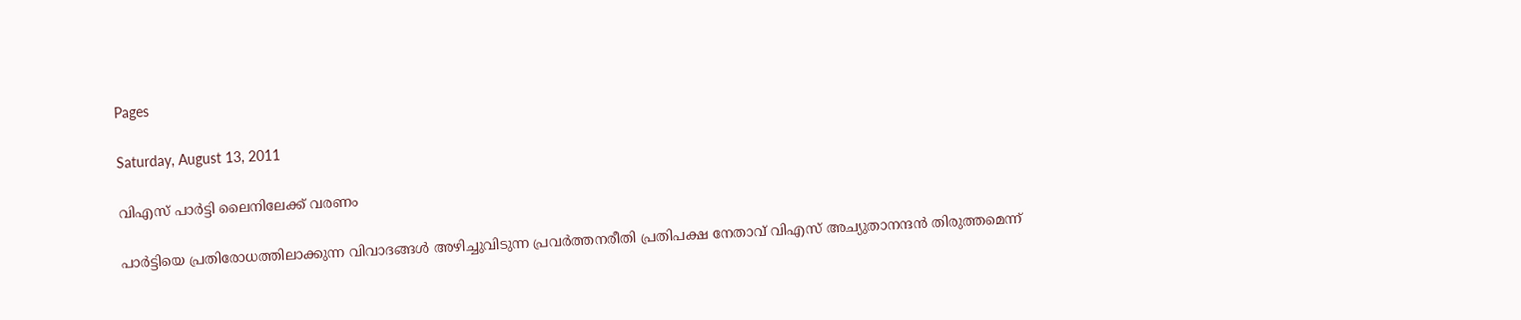Pages

Saturday, August 13, 2011

വിഎസ് പാര്‍ട്ടി ലൈനിലേക്ക് വരണം

പാര്‍ട്ടിയെ പ്രതിരോധത്തിലാക്കുന്ന വിവാദങ്ങള്‍ അഴിച്ചുവിടുന്ന പ്രവര്‍ത്തനരീതി പ്രതിപക്ഷ നേതാവ് വിഎസ് അച്യുതാനന്ദന്‍ തിരുത്തമെന്ന്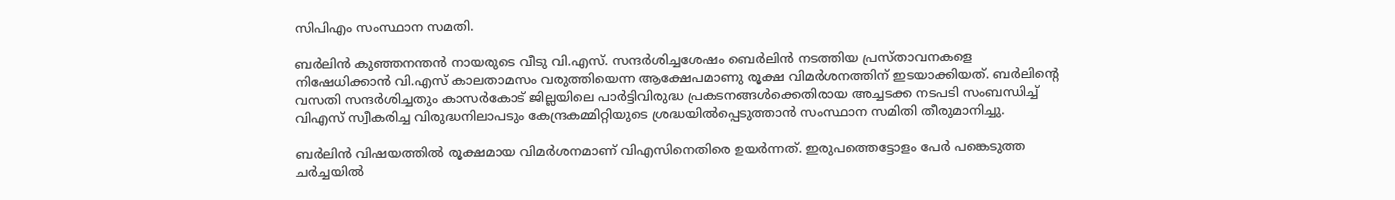സിപിഎം സംസ്ഥാന സമതി.

ബര്‍ലിന്‍ കുഞ്ഞനന്തന്‍ നായരുടെ വീടു വി.എസ്. സന്ദര്‍ശിച്ചശേഷം ബെര്‍ലിന്‍ നടത്തിയ പ്രസ്താവനകളെ നിഷേധിക്കാന്‍ വി.എസ് കാലതാമസം വരുത്തിയെന്ന ആക്ഷേപമാണു രൂക്ഷ വിമര്‍ശനത്തിന് ഇടയാക്കിയത്. ബര്‍ലിന്റെ വസതി സന്ദര്‍ശിച്ചതും കാസര്‍കോട് ജില്ലയിലെ പാര്‍ട്ടിവിരുദ്ധ പ്രകടനങ്ങള്‍ക്കെതിരായ അച്ചടക്ക നടപടി സംബന്ധിച്ച് വിഎസ് സ്വീകരിച്ച വിരുദ്ധനിലാപടും കേന്ദ്രകമ്മിറ്റിയുടെ ശ്രദ്ധയില്‍പ്പെടുത്താന്‍ സംസ്ഥാന സമിതി തീരുമാനിച്ചു.

ബര്‍ലിന്‍ വിഷയത്തില്‍ രൂക്ഷമായ വിമര്‍ശനമാണ് വിഎസിനെതിരെ ഉയര്‍ന്നത്. ഇരുപത്തെട്ടോളം പേര്‍ പങ്കെടുത്ത ചര്‍ച്ചയില്‍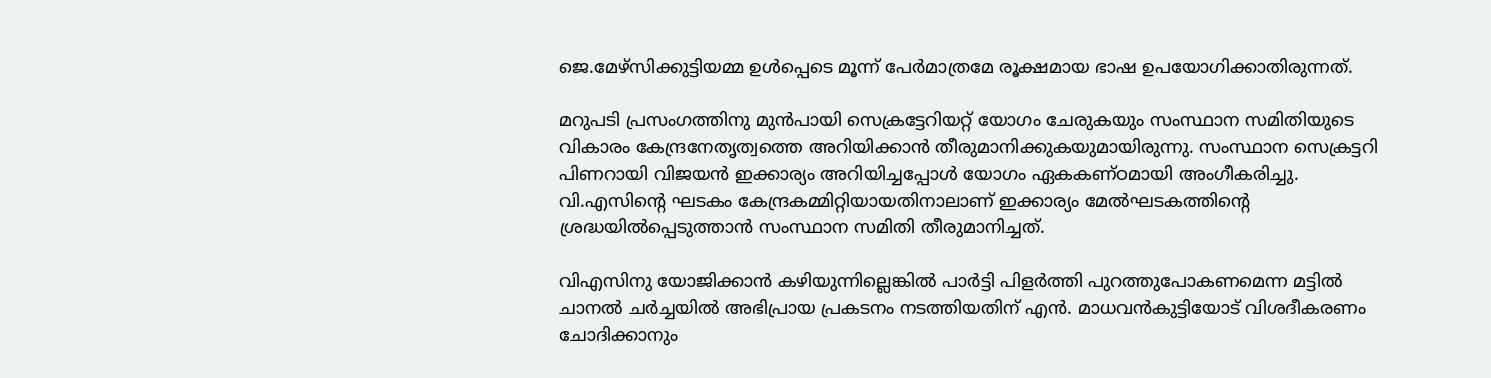ജെ.മേഴ്‌സിക്കുട്ടിയമ്മ ഉള്‍പ്പെടെ മൂന്ന് പേര്‍മാത്രമേ രൂക്ഷമായ ഭാഷ ഉപയോഗിക്കാതിരുന്നത്.

മറുപടി പ്രസംഗത്തിനു മുന്‍പായി സെക്രട്ടേറിയറ്റ് യോഗം ചേരുകയും സംസ്ഥാന സമിതിയുടെ വികാരം കേന്ദ്രനേതൃത്വത്തെ അറിയിക്കാന്‍ തീരുമാനിക്കുകയുമായിരുന്നു. സംസ്ഥാന സെക്രട്ടറി പിണറായി വിജയന്‍ ഇക്കാര്യം അറിയിച്ചപ്പോള്‍ യോഗം ഏകകണ്ഠമായി അംഗീകരിച്ചു. വി.എസിന്റെ ഘടകം കേന്ദ്രകമ്മിറ്റിയായതിനാലാണ് ഇക്കാര്യം മേല്‍ഘടകത്തിന്റെ ശ്രദ്ധയില്‍പ്പെടുത്താന്‍ സംസ്ഥാന സമിതി തീരുമാനിച്ചത്.

വിഎസിനു യോജിക്കാന്‍ കഴിയുന്നില്ലെങ്കില്‍ പാര്‍ട്ടി പിളര്‍ത്തി പുറത്തുപോകണമെന്ന മട്ടില്‍ ചാനല്‍ ചര്‍ച്ചയില്‍ അഭിപ്രായ പ്രകടനം നടത്തിയതിന് എന്‍. മാധവന്‍കുട്ടിയോട് വിശദീകരണം ചോദിക്കാനും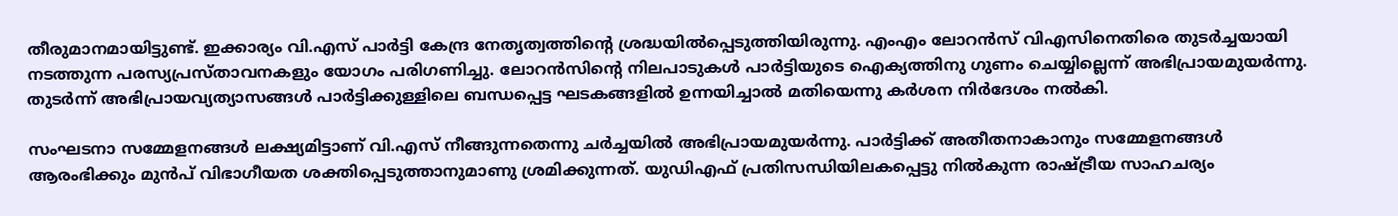തീരുമാനമായിട്ടുണ്ട്. ഇക്കാര്യം വി.എസ് പാര്‍ട്ടി കേന്ദ്ര നേതൃത്വത്തിന്റെ ശ്രദ്ധയില്‍പ്പെടുത്തിയിരുന്നു. എംഎം ലോറന്‍സ് വിഎസിനെതിരെ തുടര്‍ച്ചയായി നടത്തുന്ന പരസ്യപ്രസ്താവനകളും യോഗം പരിഗണിച്ചു. ലോറന്‍സിന്റെ നിലപാടുകള്‍ പാര്‍ട്ടിയുടെ ഐക്യത്തിനു ഗുണം ചെയ്യില്ലെന്ന് അഭിപ്രായമുയര്‍ന്നു. തുടര്‍ന്ന് അഭിപ്രായവ്യത്യാസങ്ങള്‍ പാര്‍ട്ടിക്കുള്ളിലെ ബന്ധപ്പെട്ട ഘടകങ്ങളില്‍ ഉന്നയിച്ചാല്‍ മതിയെന്നു കര്‍ശന നിര്‍ദേശം നല്‍കി.

സംഘടനാ സമ്മേളനങ്ങള്‍ ലക്ഷ്യമിട്ടാണ് വി.എസ് നീങ്ങുന്നതെന്നു ചര്‍ച്ചയില്‍ അഭിപ്രായമുയര്‍ന്നു. പാര്‍ട്ടിക്ക് അതീതനാകാനും സമ്മേളനങ്ങള്‍ ആരംഭിക്കും മുന്‍പ് വിഭാഗീയത ശക്തിപ്പെടുത്താനുമാണു ശ്രമിക്കുന്നത്. യുഡിഎഫ് പ്രതിസന്ധിയിലകപ്പെട്ടു നില്‍കുന്ന രാഷ്ട്രീയ സാഹചര്യം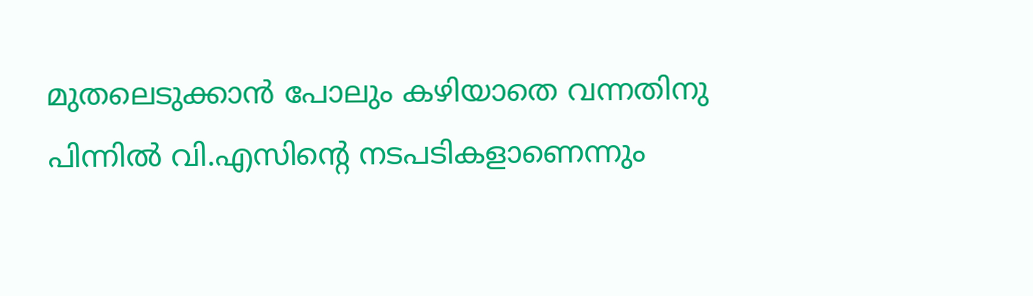മുതലെടുക്കാന്‍ പോലും കഴിയാതെ വന്നതിനു പിന്നില്‍ വി.എസിന്റെ നടപടികളാണെന്നും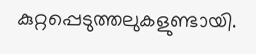കുറ്റപ്പെടുത്തലുകളുണ്ടായി.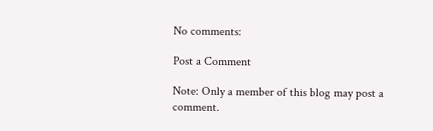No comments:

Post a Comment

Note: Only a member of this blog may post a comment.